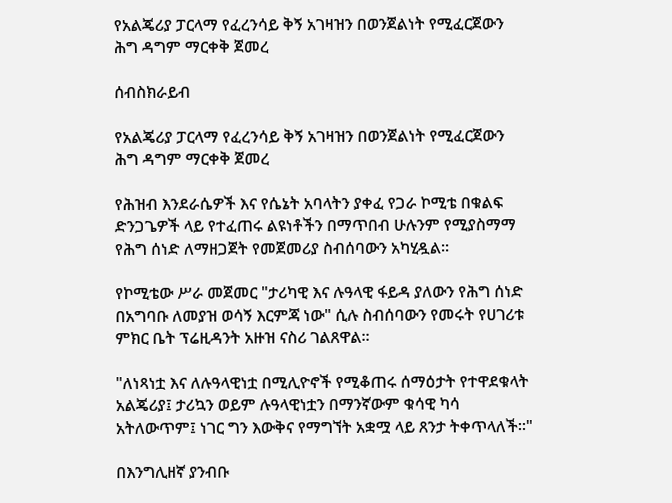የአልጄሪያ ፓርላማ የፈረንሳይ ቅኝ አገዛዝን በወንጀልነት የሚፈርጀውን ሕግ ዳግም ማርቀቅ ጀመረ

ሰብስክራይብ

የአልጄሪያ ፓርላማ የፈረንሳይ ቅኝ አገዛዝን በወንጀልነት የሚፈርጀውን ሕግ ዳግም ማርቀቅ ጀመረ

የሕዝብ እንደራሴዎች እና የሴኔት አባላትን ያቀፈ የጋራ ኮሚቴ በቁልፍ ድንጋጌዎች ላይ የተፈጠሩ ልዩነቶችን በማጥበብ ሁሉንም የሚያስማማ የሕግ ሰነድ ለማዘጋጀት የመጀመሪያ ስብሰባውን አካሂዷል።

የኮሚቴው ሥራ መጀመር "ታሪካዊ እና ሉዓላዊ ፋይዳ ያለውን የሕግ ሰነድ በአግባቡ ለመያዝ ወሳኝ እርምጃ ነው" ሲሉ ስብሰባውን የመሩት የሀገሪቱ ምክር ቤት ፕሬዚዳንት አዙዝ ናስሪ ገልጸዋል።

"ለነጻነቷ እና ለሉዓላዊነቷ በሚሊዮኖች የሚቆጠሩ ሰማዕታት የተዋደቁላት አልጄሪያ፤ ታሪኳን ወይም ሉዓላዊነቷን በማንኛውም ቁሳዊ ካሳ አትለውጥም፤ ነገር ግን እውቅና የማግኘት አቋሟ ላይ ጸንታ ትቀጥላለች።"

በእንግሊዘኛ ያንብቡ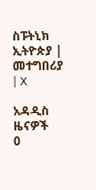ስፑትኒክ ኢትዮጵያ | መተግበሪያ | X

አዳዲስ ዜናዎች
0